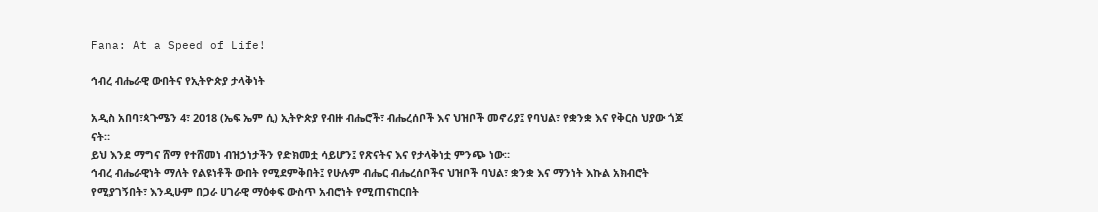Fana: At a Speed of Life!

ኅብረ ብሔራዊ ውበትና የኢትዮጵያ ታላቅነት

አዲስ አበባ፣ጳጉሜን 4፣ 2018 (ኤፍ ኤም ሲ) ኢትዮጵያ የብዙ ብሔሮች፣ ብሔረሰቦች እና ህዝቦች መኖሪያ፤ የባህል፣ የቋንቋ እና የቅርስ ህያው ጎጆ ናት።
ይህ እንደ ማግና ሸማ የተሸመነ ብዝኃነታችን የድክመቷ ሳይሆን፤ የጽናትና እና የታላቅነቷ ምንጭ ነው።
ኅብረ ብሔራዊነት ማለት የልዩነቶች ውበት የሚደምቅበት፤ የሁሉም ብሔር ብሔረሰቦችና ህዝቦች ባህል፣ ቋንቋ እና ማንነት እኩል አክብሮት የሚያገኝበት፣ እንዲሁም በጋራ ሀገራዊ ማዕቀፍ ውስጥ አብሮነት የሚጠናከርበት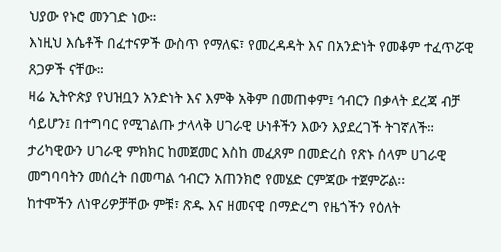ህያው የኑሮ መንገድ ነው።
እነዚህ እሴቶች በፈተናዎች ውስጥ የማለፍ፣ የመረዳዳት እና በአንድነት የመቆም ተፈጥሯዊ ጸጋዎች ናቸው።
ዛሬ ኢትዮጵያ የህዝቧን አንድነት እና እምቅ አቅም በመጠቀም፤ ኅብርን በቃላት ደረጃ ብቻ ሳይሆን፤ በተግባር የሚገልጡ ታላላቅ ሀገራዊ ሁነቶችን እውን እያደረገች ትገኛለች።
ታሪካዊውን ሀገራዊ ምክክር ከመጀመር እስከ መፈጸም በመድረስ የጽኑ ሰላም ሀገራዊ መግባባትን መሰረት በመጣል ኅብርን አጠንክሮ የመሄድ ርምጃው ተጀምሯል፡፡
ከተሞችን ለነዋሪዎቻቸው ምቹ፣ ጽዱ እና ዘመናዊ በማድረግ የዜጎችን የዕለት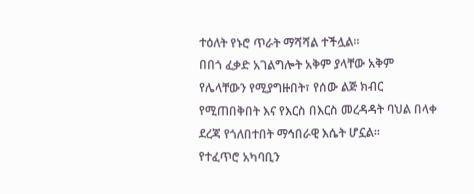ተዕለት የኑሮ ጥራት ማሻሻል ተችሏል።
በበጎ ፈቃድ አገልግሎት አቅም ያላቸው አቅም የሌላቸውን የሚያግዙበት፣ የሰው ልጅ ክብር የሚጠበቅበት እና የእርስ በእርስ መረዳዳት ባህል በላቀ ደረጃ የጎለበተበት ማኅበራዊ እሴት ሆኗል።
የተፈጥሮ አካባቢን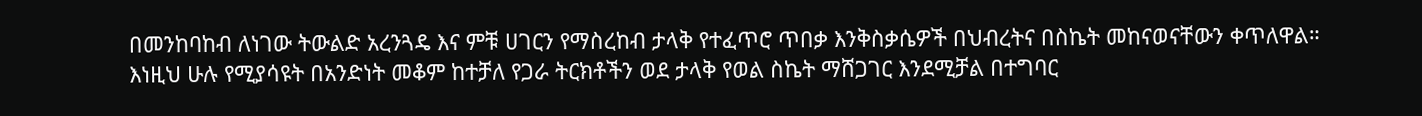በመንከባከብ ለነገው ትውልድ አረንጓዴ እና ምቹ ሀገርን የማስረከብ ታላቅ የተፈጥሮ ጥበቃ እንቅስቃሴዎች በህብረትና በስኬት መከናወናቸውን ቀጥለዋል።
እነዚህ ሁሉ የሚያሳዩት በአንድነት መቆም ከተቻለ የጋራ ትርክቶችን ወደ ታላቅ የወል ስኬት ማሸጋገር እንደሚቻል በተግባር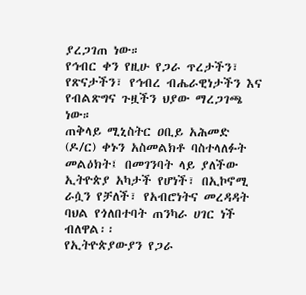ያረጋገጠ ነው።
የኅብር ቀን የዚሁ የጋራ ጥረታችን፣ የጽናታችን፣ የኅብረ ብሔራዊነታችን እና የብልጽግና ጉዟችን ህያው ማረጋገጫ ነው።
ጠቅላይ ሚኒስትር ዐቢይ አሕመድ (ዶ/ር) ቀኑን አስመልክቶ ባስተላለፉት መልዕክት፤ በመገንባት ላይ ያለችው ኢትዮጵያ አካታች የሆነች፣ በኢኮኖሚ ራሷን የቻለች፣ የአብሮነትና መረዳዳት ባህል የጎለበተባት ጠንካራ ሀገር ነች ብለዋል፡፡
የኢትዮጵያውያን የጋራ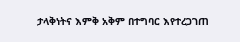ታላቅነትና እምቅ አቅም በተግባር እየተረጋገጠ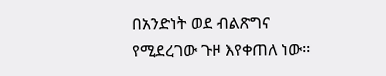በአንድነት ወደ ብልጽግና የሚደረገው ጉዞ እየቀጠለ ነው፡፡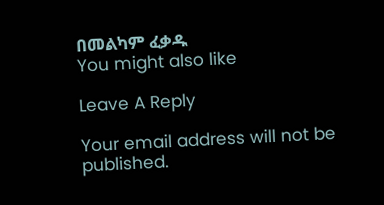በመልካም ፈቃዱ
You might also like

Leave A Reply

Your email address will not be published.